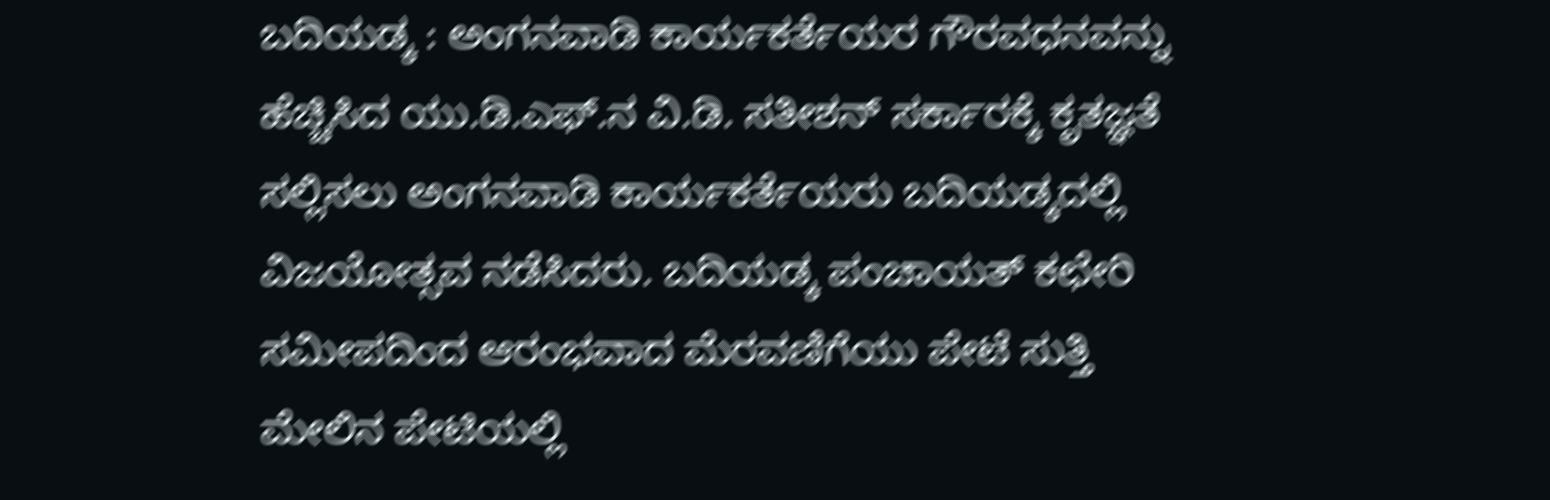ಬದಿಯಡ್ಕ : ಅಂಗನವಾಡಿ ಕಾರ್ಯಕರ್ತೆಯರ ಗೌರವಧನವನ್ನು ಹೆಚ್ಚಿಸಿದ ಯು.ಡಿ.ಎಫ್.ನ ವಿ.ಡಿ. ಸತೀಶನ್ ಸರ್ಕಾರಕ್ಕೆ ಕೃತಜ್ಞತೆ ಸಲ್ಲಿಸಲು ಅಂಗನವಾಡಿ ಕಾರ್ಯಕರ್ತೆಯರು ಬದಿಯಡ್ಕದಲ್ಲಿ ವಿಜಯೋತ್ಸವ ನಡೆಸಿದರು. ಬದಿಯಡ್ಕ ಪಂಚಾಯತ್ ಕಛೇರಿ ಸಮೀಪದಿಂದ ಆರಂಭವಾದ ಮೆರವಣಿಗೆಯು ಪೇಟೆ ಸುತ್ತಿ ಮೇಲಿನ ಪೇಟಿಯಲ್ಲಿ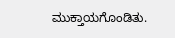ಮುಕ್ತಾಯಗೊಂಡಿತು.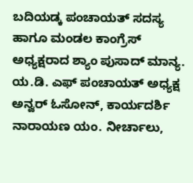ಬದಿಯಡ್ಕ ಪಂಚಾಯತ್ ಸದಸ್ಯ ಹಾಗೂ ಮಂಡಲ ಕಾಂಗ್ರೆಸ್ ಅಧ್ಯಕ್ಷರಾದ ಶ್ಯಾಂ ಪುಸಾದ್ ಮಾನ್ಯ. ಯ.ಡಿ. ಎಫ್ ಪಂಚಾಯತ್ ಅಧ್ಯಕ್ಷ ಅನ್ವರ್ ಓಸೋನ್, ಕಾರ್ಯದರ್ಶಿ ನಾರಾಯಣ ಯಂ. ನೀರ್ಚಾಲು,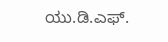ಯು.ಡಿ.ಎಫ್.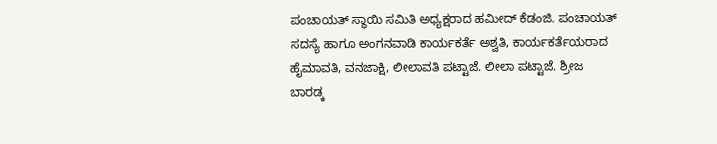ಪಂಚಾಯತ್ ಸ್ಥಾಯಿ ಸಮಿತಿ ಅಧ್ಯಕ್ಷರಾದ ಹಮೀದ್ ಕೆಡಂಜಿ. ಪಂಚಾಯತ್ ಸದಸ್ಯೆ ಹಾಗೂ ಅಂಗನವಾಡಿ ಕಾರ್ಯಕರ್ತೆ ಅಶ್ವತಿ, ಕಾರ್ಯಕರ್ತೆಯರಾದ ಹೈಮಾವತಿ, ವನಜಾಕ್ಷಿ, ಲೀಲಾವತಿ ಪಟ್ಟಾಜೆ. ಲೀಲಾ ಪಟ್ಟಾಜೆ. ಶ್ರೀಜ ಬಾರಡ್ಕ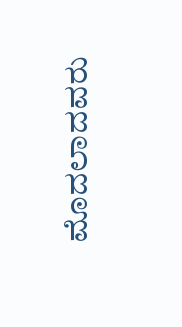ಮೊದಲಾದವರು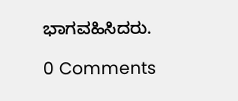ಭಾಗವಹಿಸಿದರು.

0 Comments